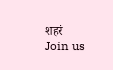शहरं
Join us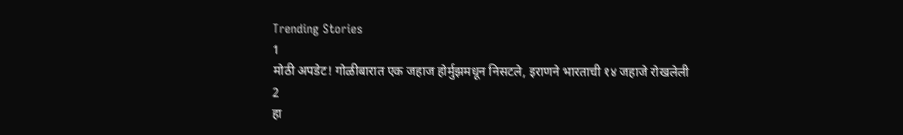Trending Stories
1
मोठी अपडेट! गोळीबारात एक जहाज होर्मुझमधून निसटले, इराणने भारताची १४ जहाजे रोखलेली
2
हा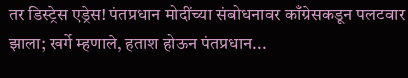तर डिस्ट्रेस एड्रेस! पंतप्रधान मोदींच्या संबोधनावर काँग्रेसकडून पलटवार झाला; खर्गे म्हणाले, हताश होऊन पंतप्रधान...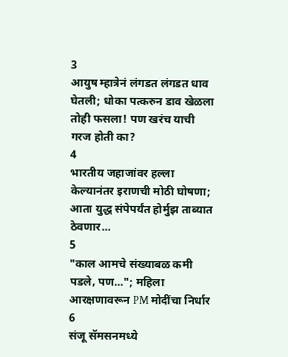3
आयुष म्हात्रेनं लंगडत लंगडत धाव घेतली; धोका पत्करुन डाव खेळला तोही फसला! पण खरंच याची गरज होती का?
4
भारतीय जहाजांवर हल्ला केल्यानंतर इराणची मोठी घोषणा; आता युद्ध संपेपर्यंत होर्मुझ ताब्यात ठेवणार...
5
"काल आमचे संख्याबळ कमी पडले, पण..."; महिला आरक्षणावरून PM मोदींचा निर्धार
6
संजू सॅमसनमध्ये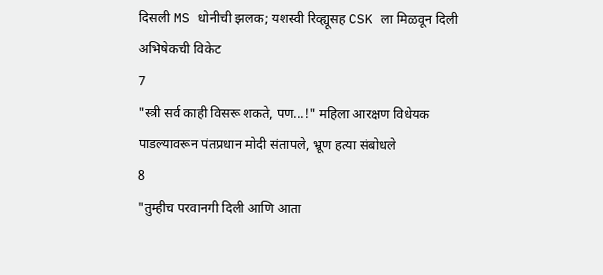दिसली MS धोनीची झलक; यशस्वी रिव्ह्यूसह CSK ला मिळवून दिली अभिषेकची विकेट
7
"स्त्री सर्व काही विसरू शकते, पण...!" महिला आरक्षण विधेयक पाडल्यावरून पंतप्रधान मोदी संतापले, भ्रूण हत्या संबोधले
8
"तुम्हीच परवानगी दिली आणि आता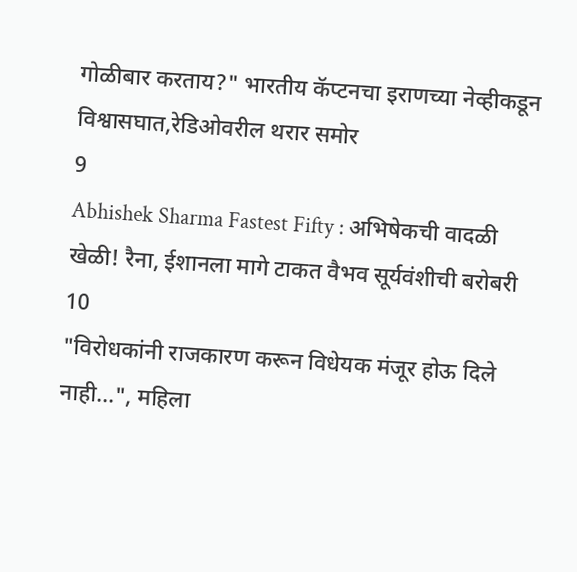गोळीबार करताय?" भारतीय कॅप्टनचा इराणच्या नेव्हीकडून विश्वासघात,रेडिओवरील थरार समोर
9
Abhishek Sharma Fastest Fifty : अभिषेकची वादळी खेळी! रैना, ईशानला मागे टाकत वैभव सूर्यवंशीची बरोबरी
10
"विरोधकांनी राजकारण करून विधेयक मंजूर होऊ दिले नाही...", महिला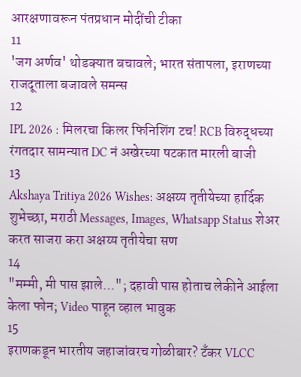आरक्षणावरून पंतप्रधान मोदींची टीका
11
'जग अर्णव' थोडक्यात बचावले; भारत संतापला, इराणच्या राजदूताला बजावले समन्स
12
IPL 2026 : मिलरचा किलर फिनिशिंग टच! RCB विरुद्धच्या रंगतदार सामन्यात DC नं अखेरच्या षटकात मारली बाजी
13
Akshaya Tritiya 2026 Wishes: अक्षय्य तृतीयेच्या हार्दिक शुभेच्छा, मराठी Messages, Images, Whatsapp Status शेअर करत साजरा करा अक्षय्य तृतीयेचा सण
14
"मम्मी, मी पास झाले..."; दहावी पास होताच लेकीने आईला केला फोन; Video पाहून व्हाल भावुक
15
इराणकडून भारतीय जहाजांवरच गोळीबार? टँकर VLCC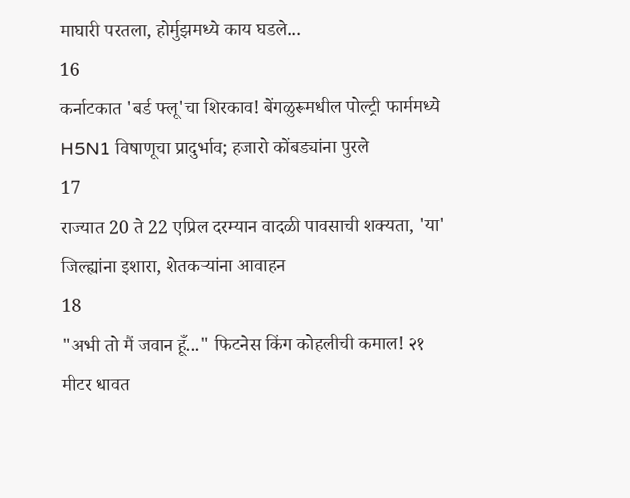माघारी परतला, होर्मुझमध्ये काय घडले...
16
कर्नाटकात 'बर्ड फ्लू'चा शिरकाव! बेंगळुरूमधील पोल्ट्री फार्ममध्ये H5N1 विषाणूचा प्रादुर्भाव; हजारो कोंबड्यांना पुरले
17
राज्यात 20 ते 22 एप्रिल दरम्यान वादळी पावसाची शक्यता, 'या' जिल्ह्यांना इशारा, शेतकऱ्यांना आवाहन
18
"अभी तो मैं जवान हूँ..." फिटनेस किंग कोहलीची कमाल! २१ मीटर धावत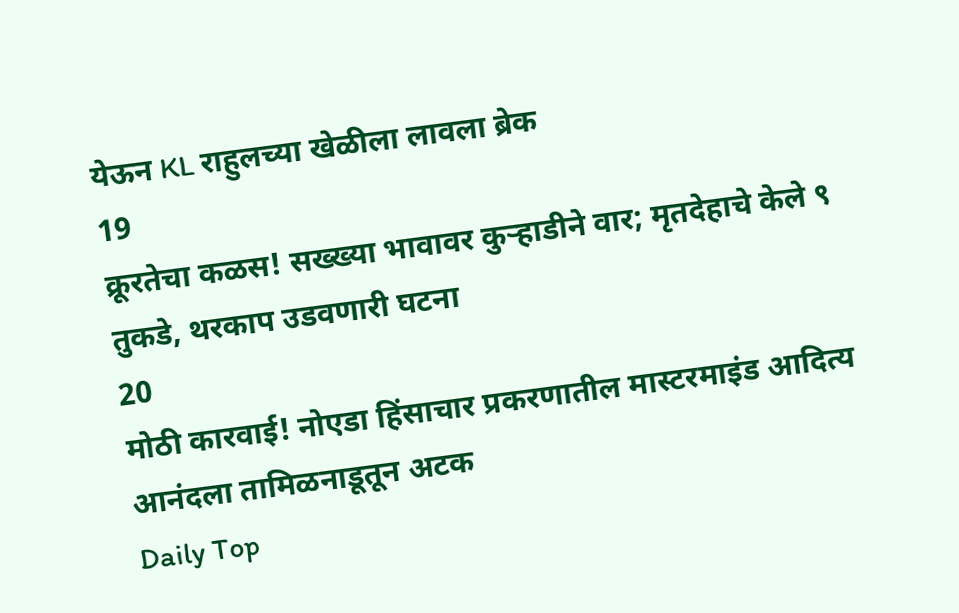येऊन KL राहुलच्या खेळीला लावला ब्रेक
19
क्रूरतेचा कळस! सख्ख्या भावावर कुऱ्हाडीने वार; मृतदेहाचे केले ९ तुकडे, थरकाप उडवणारी घटना
20
मोठी कारवाई! नोएडा हिंसाचार प्रकरणातील मास्टरमाइंड आदित्य आनंदला तामिळनाडूतून अटक
Daily Top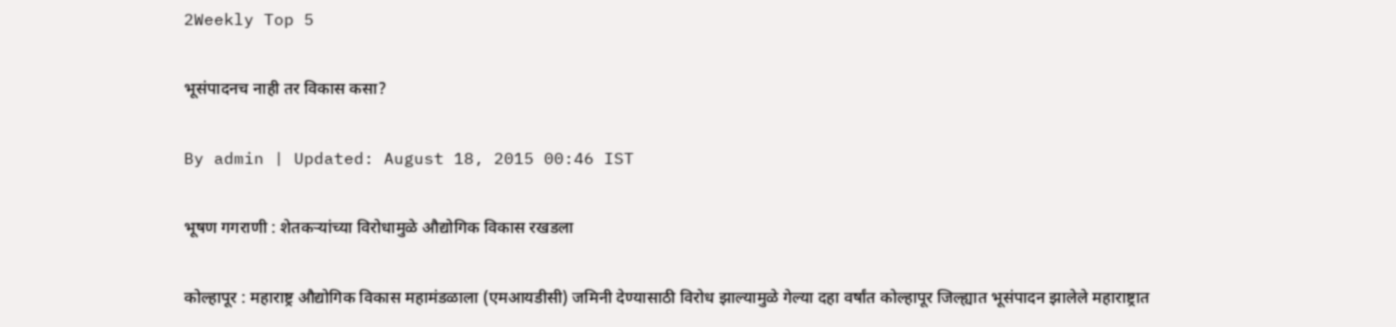2Weekly Top 5

भूसंपादनच नाही तर विकास कसा?

By admin | Updated: August 18, 2015 00:46 IST

भूषण गगराणी : शेतकऱ्यांच्या विरोधामुळे औद्योगिक विकास रखडला

कोल्हापूर : महाराष्ट्र औद्योगिक विकास महामंडळाला (एमआयडीसी) जमिनी देण्यासाठी विरोध झाल्यामुळे गेल्या दहा वर्षांत कोल्हापूर जिल्ह्यात भूसंपादन झालेले महाराष्ट्रात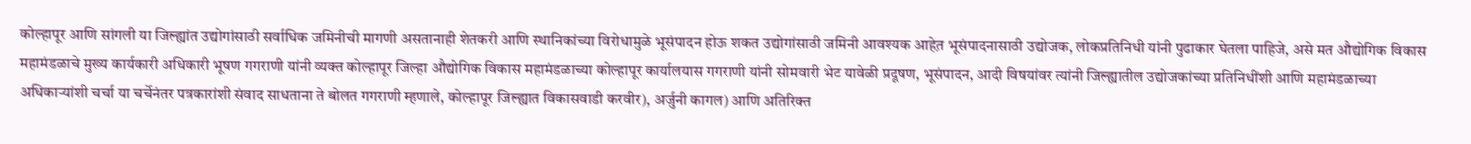कोल्हापूर आणि सांगली या जिल्ह्यांत उद्योगांसाठी सर्वाधिक जमिनीची मागणी असतानाही शेतकरी आणि स्थानिकांच्या विरोधामुळे भूसंपादन होऊ शकत उद्योगांसाठी जमिनी आवश्यक आहेत़ भूसंपादनासाठी उद्योजक, लोकप्रतिनिधी यांनी पुढाकार घेतला पाहिजे, असे मत औद्योगिक विकास महामंडळाचे मुख्य कार्यकारी अधिकारी भूषण गगराणी यांनी व्यक्त कोल्हापूर जिल्हा औद्योगिक विकास महामंडळाच्या कोल्हापूर कार्यालयास गगराणी यांनी सोमवारी भेट यावेळी प्रदूषण, भूसंपादन, आदी विषयांवर त्यांनी जिल्ह्यातील उद्योजकांच्या प्रतिनिधींशी आणि महामंडळाच्या अधिकाऱ्यांशी चर्चा या चर्चेनंतर पत्रकारांशी संवाद साधताना ते बोलत गगराणी म्हणाले, कोल्हापूर जिल्ह्यात विकासवाडी करवीर), अर्जुनी कागल) आणि अतिरिक्त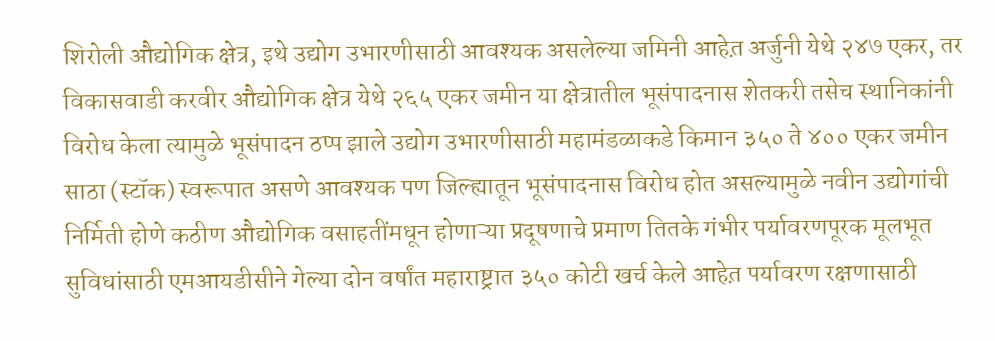शिरोली औद्योगिक क्षेत्र, इथे उद्योग उभारणीसाठी आवश्यक असलेल्या जमिनी आहेत़ अर्जुनी येथे २४७ एकर, तर विकासवाडी करवीर औद्योगिक क्षेत्र येथे २६५ एकर जमीन या क्षेत्रातील भूसंपादनास शेतकरी तसेच स्थानिकांनी विरोध केला त्यामुळे भूसंपादन ठप्प झाले उद्योग उभारणीसाठी महामंडळाकडे किमान ३५० ते ४०० एकर जमीन साठा (स्टॉक) स्वरूपात असणे आवश्यक पण जिल्ह्यातून भूसंपादनास विरोध होत असल्यामुळे नवीन उद्योगांची निर्मिती होणे कठीण औद्योगिक वसाहतींमधून होणाऱ्या प्रदूषणाचे प्रमाण तितके गंभीर पर्यावरणपूरक मूलभूत सुविधांसाठी एमआयडीसीने गेल्या दोन वर्षांत महाराष्ट्रात ३५० कोटी खर्च केले आहेत़ पर्यावरण रक्षणासाठी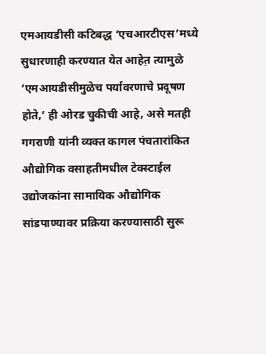एमआयडीसी कटिबद्ध ‘एचआरटीएस’मध्ये सुधारणाही करण्यात येत आहेत़ त्यामुळे ‘एमआयडीसीमुळेच पर्यावरणाचे प्रदूषण होते,’ ही ओरड चुकीची आहे, असे मतही गगराणी यांनी व्यक्त कागल पंचतारांकित औद्योगिक वसाहतीमधील टेक्स्टाईल उद्योजकांना सामायिक औद्योगिक सांडपाण्यावर प्रक्रिया करण्यासाठी सुरू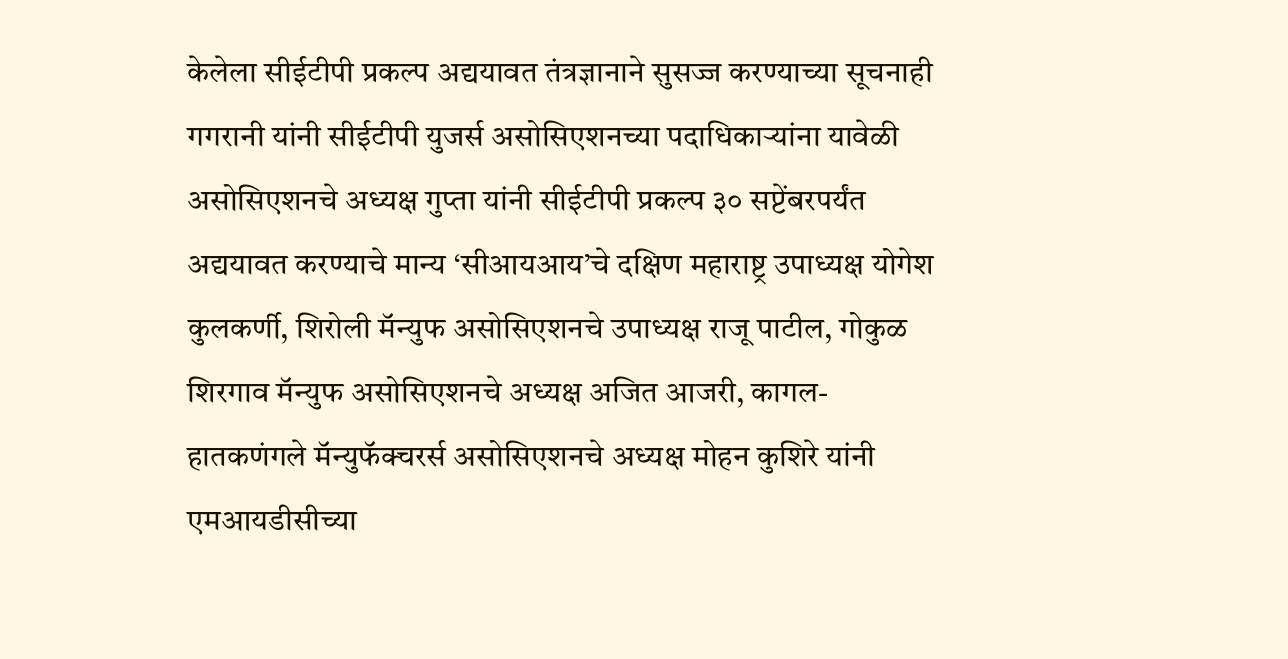केलेला सीईटीपी प्रकल्प अद्ययावत तंत्रज्ञानाने सुसज्ज करण्याच्या सूचनाही गगरानी यांनी सीईटीपी युजर्स असोसिएशनच्या पदाधिकाऱ्यांना यावेळी असोसिएशनचे अध्यक्ष गुप्ता यांनी सीईटीपी प्रकल्प ३० सप्टेंबरपर्यंत अद्ययावत करण्याचे मान्य ‘सीआयआय’चे दक्षिण महाराष्ट्र उपाध्यक्ष योगेश कुलकर्णी, शिरोली मॅन्युफ असोसिएशनचे उपाध्यक्ष राजू पाटील, गोकुळ शिरगाव मॅन्युफ असोसिएशनचे अध्यक्ष अजित आजरी, कागल-हातकणंगले मॅन्युफॅक्चरर्स असोसिएशनचे अध्यक्ष मोहन कुशिरे यांनी एमआयडीसीच्या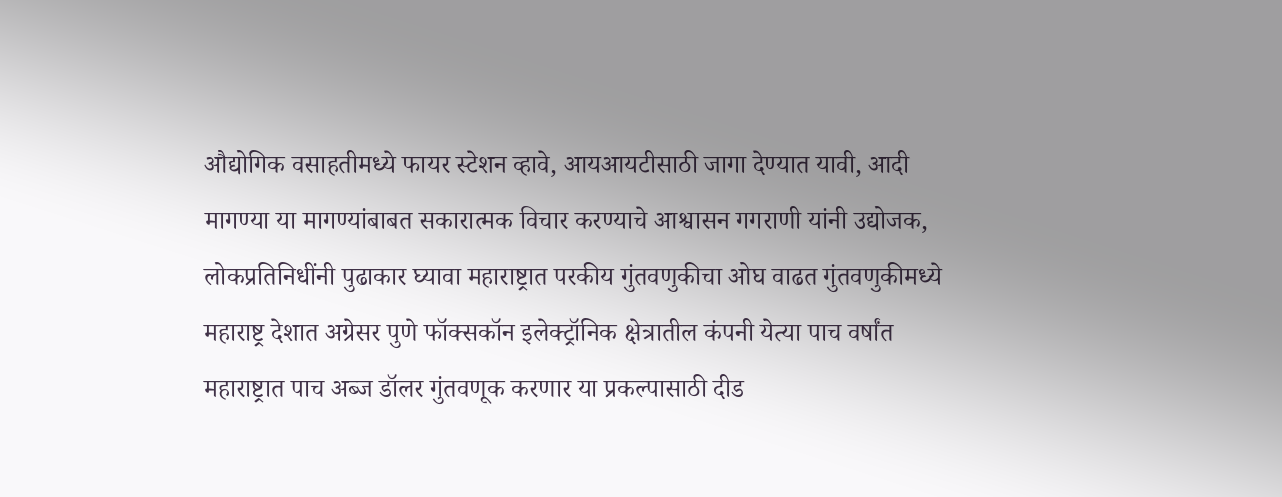औद्योगिक वसाहतीमध्ये फायर स्टेशन व्हावे, आयआयटीसाठी जागा देण्यात यावी, आदी मागण्या या मागण्यांबाबत सकारात्मक विचार करण्याचे आश्वासन गगराणी यांनी उद्योजक, लोकप्रतिनिधींनी पुढाकार घ्यावा महाराष्ट्रात परकीय गुंतवणुकीचा ओघ वाढत गुंतवणुकीमध्ये महाराष्ट्र देशात अग्रेसर पुणे फॉक्सकॉन इलेक्ट्रॉनिक क्षेत्रातील कंपनी येत्या पाच वर्षांत महाराष्ट्रात पाच अब्ज डॉलर गुंतवणूक करणार या प्रकल्पासाठी दीड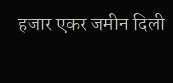हजार एकर जमीन दिली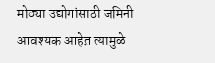मोठ्या उद्योगांसाठी जमिनी आवश्यक आहेत़ त्यामुळे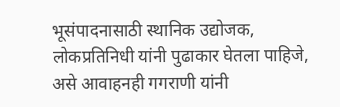भूसंपादनासाठी स्थानिक उद्योजक, लोकप्रतिनिधी यांनी पुढाकार घेतला पाहिजे, असे आवाहनही गगराणी यांनी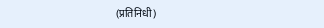(प्रतिनिधी)